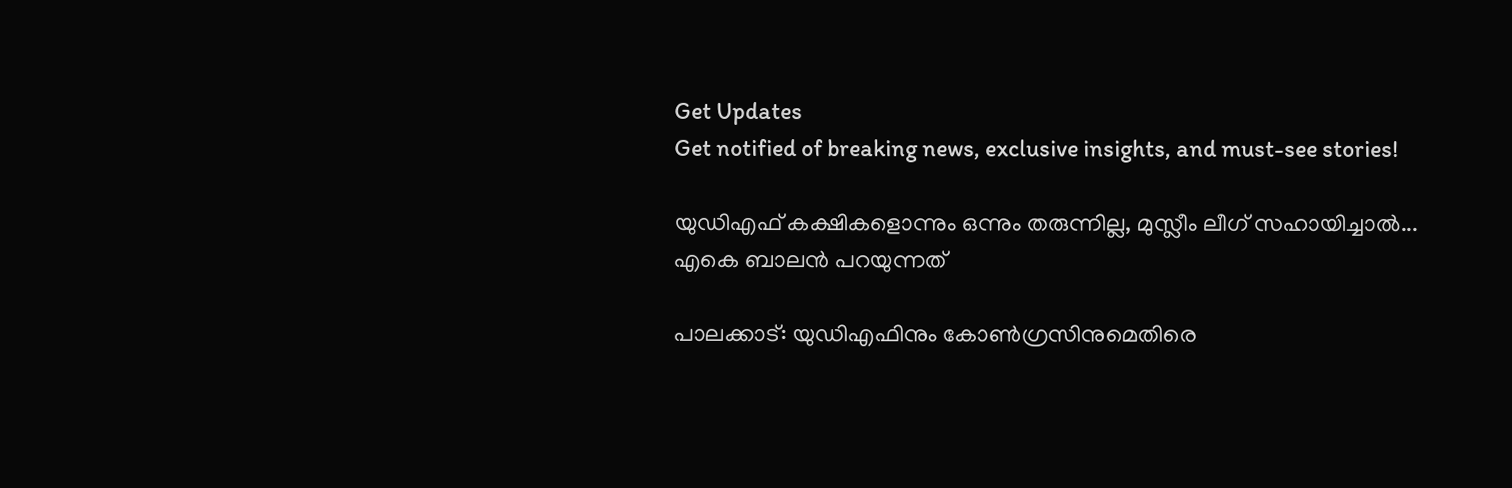Get Updates
Get notified of breaking news, exclusive insights, and must-see stories!

യുഡിഎഫ് കക്ഷികളൊന്നും ഒന്നും തരുന്നില്ല, മുസ്ലീം ലീഗ് സഹായിച്ചാല്‍... എകെ ബാലന്‍ പറയുന്നത്

പാലക്കാട്: യുഡിഎഫിനും കോണ്‍ഗ്രസിനുമെതിരെ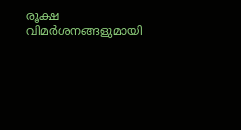രൂക്ഷ വിമര്‍ശനങ്ങളുമായി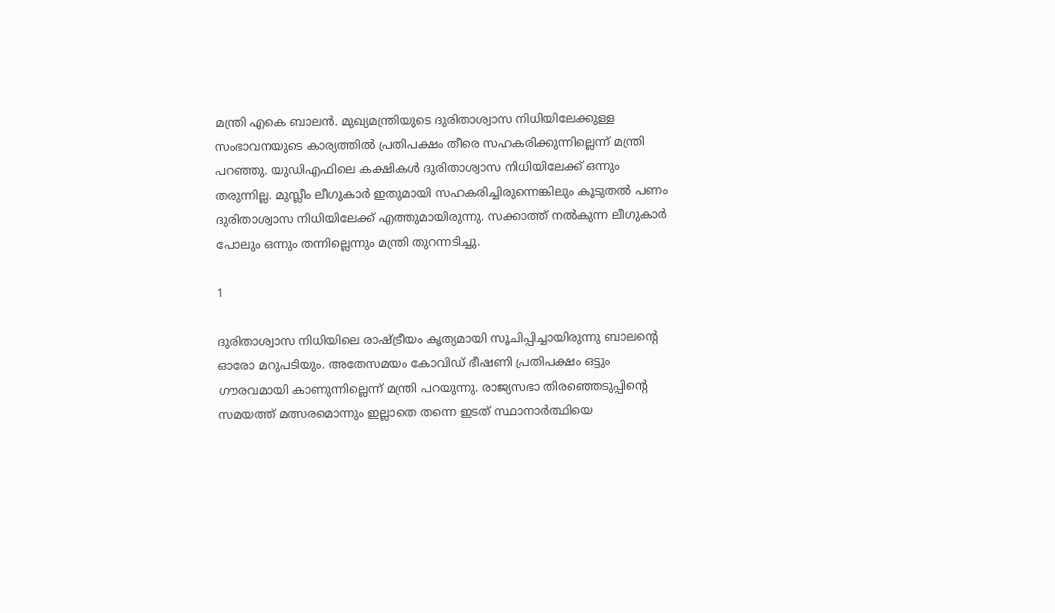മന്ത്രി എകെ ബാലന്‍. മുഖ്യമന്ത്രിയുടെ ദുരിതാശ്വാസ നിധിയിലേക്കുള്ള സംഭാവനയുടെ കാര്യത്തില്‍ പ്രതിപക്ഷം തീരെ സഹകരിക്കുന്നില്ലെന്ന് മന്ത്രി പറഞ്ഞു. യുഡിഎഫിലെ കക്ഷികള്‍ ദുരിതാശ്വാസ നിധിയിലേക്ക് ഒന്നും തരുന്നില്ല. മുസ്ലീം ലീഗുകാര്‍ ഇതുമായി സഹകരിച്ചിരുന്നെങ്കിലും കൂടുതല്‍ പണം ദുരിതാശ്വാസ നിധിയിലേക്ക് എത്തുമായിരുന്നു. സക്കാത്ത് നല്‍കുന്ന ലീഗുകാര്‍ പോലും ഒന്നും തന്നില്ലെന്നും മന്ത്രി തുറന്നടിച്ചു.

1

ദുരിതാശ്വാസ നിധിയിലെ രാഷ്ട്രീയം കൃത്യമായി സൂചിപ്പിച്ചായിരുന്നു ബാലന്റെ ഓരോ മറുപടിയും. അതേസമയം കോവിഡ് ഭീഷണി പ്രതിപക്ഷം ഒട്ടും ഗൗരവമായി കാണുന്നില്ലെന്ന് മന്ത്രി പറയുന്നു. രാജ്യസഭാ തിരഞ്ഞെടുപ്പിന്റെ സമയത്ത് മത്സരമൊന്നും ഇല്ലാതെ തന്നെ ഇടത് സ്ഥാനാര്‍ത്ഥിയെ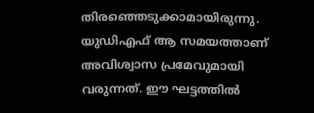തിരഞ്ഞെടുക്കാമായിരുന്നു. യുഡിഎഫ് ആ സമയത്താണ് അവിശ്വാസ പ്രമേവുമായി വരുന്നത്. ഈ ഘട്ടത്തില്‍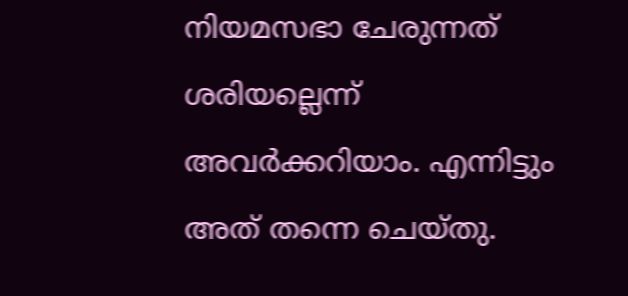നിയമസഭാ ചേരുന്നത് ശരിയല്ലെന്ന് അവര്‍ക്കറിയാം. എന്നിട്ടും അത് തന്നെ ചെയ്തു.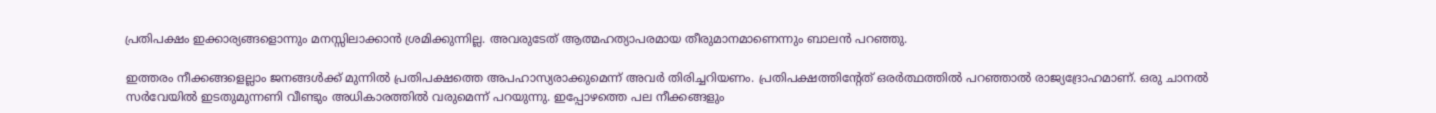പ്രതിപക്ഷം ഇക്കാര്യങ്ങളൊന്നും മനസ്സിലാക്കാന്‍ ശ്രമിക്കുന്നില്ല. അവരുടേത് ആത്മഹത്യാപരമായ തീരുമാനമാണെന്നും ബാലന്‍ പറഞ്ഞു.

ഇത്തരം നീക്കങ്ങളെല്ലാം ജനങ്ങള്‍ക്ക് മുന്നില്‍ പ്രതിപക്ഷത്തെ അപഹാസ്യരാക്കുമെന്ന് അവര്‍ തിരിച്ചറിയണം. പ്രതിപക്ഷത്തിന്റേത് ഒരര്‍ത്ഥത്തില്‍ പറഞ്ഞാല്‍ രാജ്യദ്രോഹമാണ്. ഒരു ചാനല്‍ സര്‍വേയില്‍ ഇടതുമുന്നണി വീണ്ടും അധികാരത്തില്‍ വരുമെന്ന് പറയുന്നു. ഇപ്പോഴത്തെ പല നീക്കങ്ങളും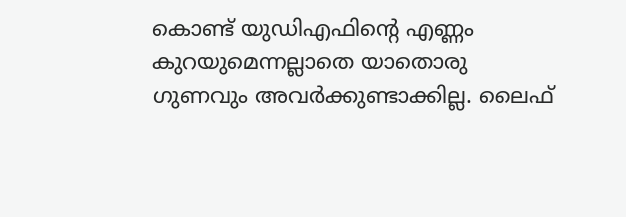കൊണ്ട് യുഡിഎഫിന്റെ എണ്ണം കുറയുമെന്നല്ലാതെ യാതൊരു ഗുണവും അവര്‍ക്കുണ്ടാക്കില്ല. ലൈഫ്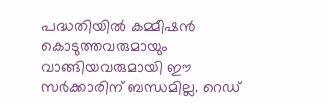പദ്ധതിയില്‍ കമ്മീഷന്‍ കൊടുത്തവരുമായും വാങ്ങിയവരുമായി ഈ സര്‍ക്കാരിന് ബന്ധമില്ല. റെഡ്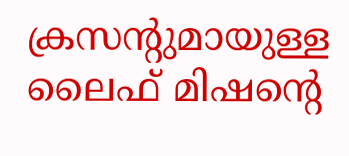ക്രസന്റുമായുള്ള ലൈഫ് മിഷന്റെ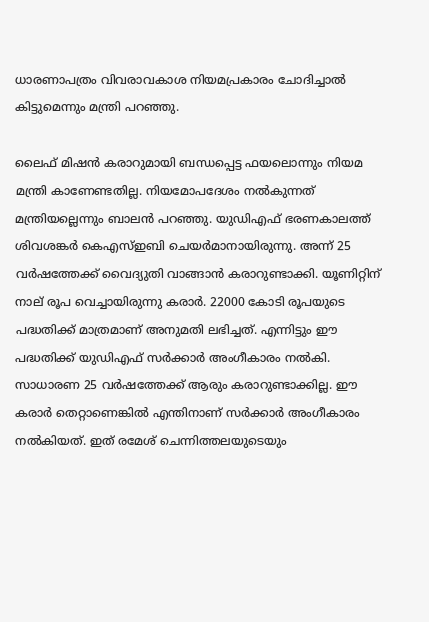ധാരണാപത്രം വിവരാവകാശ നിയമപ്രകാരം ചോദിച്ചാല്‍ കിട്ടുമെന്നും മന്ത്രി പറഞ്ഞു.

ലൈഫ് മിഷന്‍ കരാറുമായി ബന്ധപ്പെട്ട ഫയലൊന്നും നിയമ മന്ത്രി കാണേണ്ടതില്ല. നിയമോപദേശം നല്‍കുന്നത് മന്ത്രിയല്ലെന്നും ബാലന്‍ പറഞ്ഞു. യുഡിഎഫ് ഭരണകാലത്ത് ശിവശങ്കര്‍ കെഎസ്ഇബി ചെയര്‍മാനായിരുന്നു. അന്ന് 25 വര്‍ഷത്തേക്ക് വൈദ്യുതി വാങ്ങാന്‍ കരാറുണ്ടാക്കി. യൂണിറ്റിന് നാല് രൂപ വെച്ചായിരുന്നു കരാര്‍. 22000 കോടി രൂപയുടെ പദ്ധതിക്ക് മാത്രമാണ് അനുമതി ലഭിച്ചത്. എന്നിട്ടും ഈ പദ്ധതിക്ക് യുഡിഎഫ് സര്‍ക്കാര്‍ അംഗീകാരം നല്‍കി. സാധാരണ 25 വര്‍ഷത്തേക്ക് ആരും കരാറുണ്ടാക്കില്ല. ഈ കരാര്‍ തെറ്റാണെങ്കില്‍ എന്തിനാണ് സര്‍ക്കാര്‍ അംഗീകാരം നല്‍കിയത്. ഇത് രമേശ് ചെന്നിത്തലയുടെയും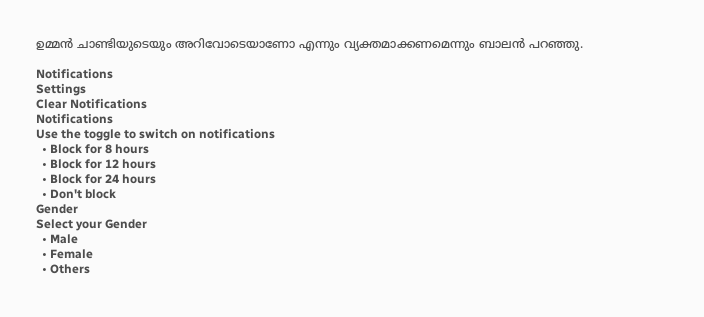ഉമ്മന്‍ ചാണ്ടിയുടെയും അറിവോടെയാണോ എന്നും വ്യക്തമാക്കണമെന്നും ബാലന്‍ പറഞ്ഞു.

Notifications
Settings
Clear Notifications
Notifications
Use the toggle to switch on notifications
  • Block for 8 hours
  • Block for 12 hours
  • Block for 24 hours
  • Don't block
Gender
Select your Gender
  • Male
  • Female
  • Others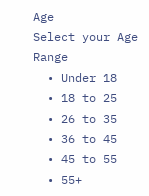Age
Select your Age Range
  • Under 18
  • 18 to 25
  • 26 to 35
  • 36 to 45
  • 45 to 55
  • 55+